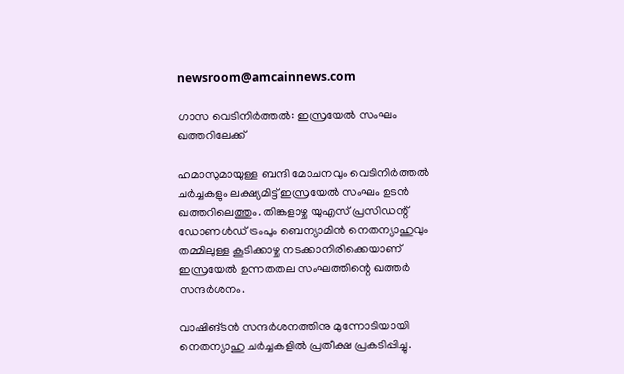newsroom@amcainnews.com

ഗാസ വെടിനിര്‍ത്തല്‍: ഇസ്രയേല്‍ സംഘം ഖത്തറിലേക്ക്

ഹമാസുമായുള്ള ബന്ദി മോചനവും വെടിനിര്‍ത്തല്‍ ചര്‍ച്ചകളും ലക്ഷ്യമിട്ട് ഇസ്രയേല്‍ സംഘം ഉടന്‍ ഖത്തറിലെത്തും. തിങ്കളാഴ്ച യുഎസ് പ്രസിഡന്റ് ഡോണള്‍ഡ് ട്രംപും ബെന്യാമിന്‍ നെതന്യാഹുവും തമ്മിലുള്ള കൂടിക്കാഴ്ച നടക്കാനിരിക്കെയാണ് ഇസ്രയേല്‍ ഉന്നതതല സംഘത്തിന്റെ ഖത്തര്‍ സന്ദര്‍ശനം.

വാഷിങ്ടന്‍ സന്ദര്‍ശനത്തിനു മുന്നോടിയായി നെതന്യാഹു ചര്‍ച്ചകളില്‍ പ്രതീക്ഷ പ്രകടിപ്പിച്ചു.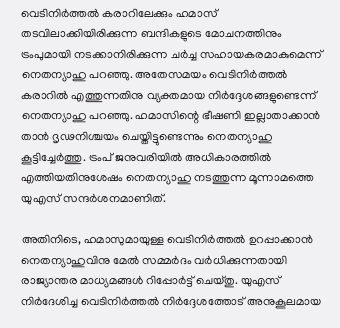വെടിനിര്‍ത്തല്‍ കരാറിലേക്കും ഹമാസ് തടവിലാക്കിയിരിക്കുന്ന ബന്ദികളുടെ മോചനത്തിനും ട്രംപുമായി നടക്കാനിരിക്കുന്ന ചര്‍ച്ച സഹായകരമാകുമെന്ന് നെതന്യാഹു പറഞ്ഞു. അതേസമയം വെടിനിര്‍ത്തല്‍ കരാറില്‍ എത്തുന്നതിനു വ്യക്തമായ നിര്‍ദ്ദേശങ്ങളുണ്ടെന്ന് നെതന്യാഹു പറഞ്ഞു. ഹമാസിന്റെ ഭീഷണി ഇല്ലാതാക്കാന്‍ താന്‍ ദൃഢനിശ്ചയം ചെയ്തിട്ടുണ്ടെന്നും നെതന്യാഹു കൂട്ടിച്ചേര്‍ത്തു. ട്രംപ് ജനുവരിയില്‍ അധികാരത്തില്‍ എത്തിയതിനുശേഷം നെതന്യാഹു നടത്തുന്ന മൂന്നാമത്തെ യുഎസ് സന്ദര്‍ശനമാണിത്.

അതിനിടെ, ഹമാസുമായുള്ള വെടിനിര്‍ത്തല്‍ ഉറപ്പാക്കാന്‍ നെതന്യാഹുവിനു മേല്‍ സമ്മര്‍ദം വര്‍ധിക്കുന്നതായി രാജ്യാന്തര മാധ്യമങ്ങള്‍ റിപ്പോര്‍ട്ട് ചെയ്തു. യുഎസ് നിര്‍ദേശിച്ച വെടിനിര്‍ത്തല്‍ നിര്‍ദ്ദേശത്തോട് അനുകൂലമായ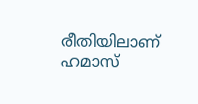രീതിയിലാണ് ഹമാസ്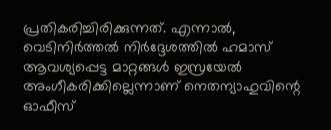പ്രതികരിച്ചിരിക്കുന്നത്. എന്നാല്‍, വെടിനിര്‍ത്തല്‍ നിര്‍ദ്ദേശത്തില്‍ ഹമാസ് ആവശ്യപ്പെട്ട മാറ്റങ്ങള്‍ ഇസ്രയേല്‍ അംഗീകരിക്കില്ലെന്നാണ് നെതന്യാഹുവിന്റെ ഓഫീസ്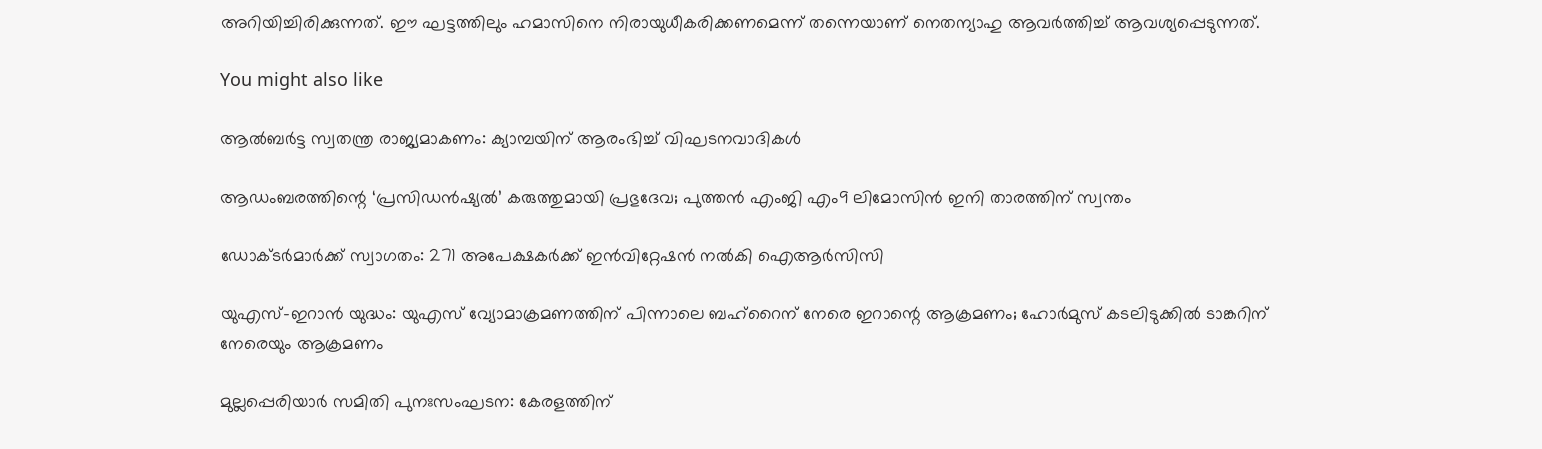അറിയിച്ചിരിക്കുന്നത്. ഈ ഘട്ടത്തിലും ഹമാസിനെ നിരായുധീകരിക്കണമെന്ന് തന്നെയാണ് നെതന്യാഹു ആവര്‍ത്തിച്ച് ആവശ്യപ്പെടുന്നത്.

You might also like

ആൽബർട്ട സ്വതന്ത്ര രാജ്യമാകണം: ക്യാമ്പയിന് ആരംഭിച്ച് വിഘടനവാദികൾ

ആഡംബരത്തിന്റെ ‘പ്രസിഡൻഷ്യൽ’ കരുത്തുമായി പ്രഭുദേവ; പുത്തൻ എംജി എം9 ലിമോസിൻ ഇനി താരത്തിന് സ്വന്തം

ഡോക്ടർമാർക്ക് സ്വാഗതം: 271 അപേക്ഷകർക്ക് ഇൻവിറ്റേഷൻ നൽകി ഐആർസിസി

യുഎസ്-ഇറാൻ യുദ്ധം: യുഎസ് വ്യോമാക്രമണത്തിന് പിന്നാലെ ബഹ്‌റൈന് നേരെ ഇറാന്റെ ആക്രമണം; ഹോർമുസ് കടലിടുക്കിൽ ടാങ്കറിന് നേരെയും ആക്രമണം

മുല്ലപ്പെരിയാർ സമിതി പുനഃസംഘടന: കേരളത്തിന്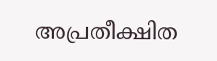അപ്രതീക്ഷിത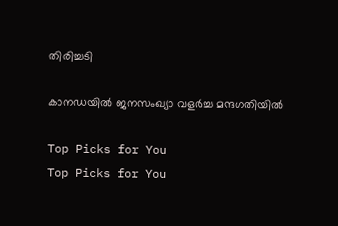തിരിച്ചടി

കാനഡയിൽ ജനസംഖ്യാ വളർച്ച മന്ദഗതിയിൽ

Top Picks for You
Top Picks for You